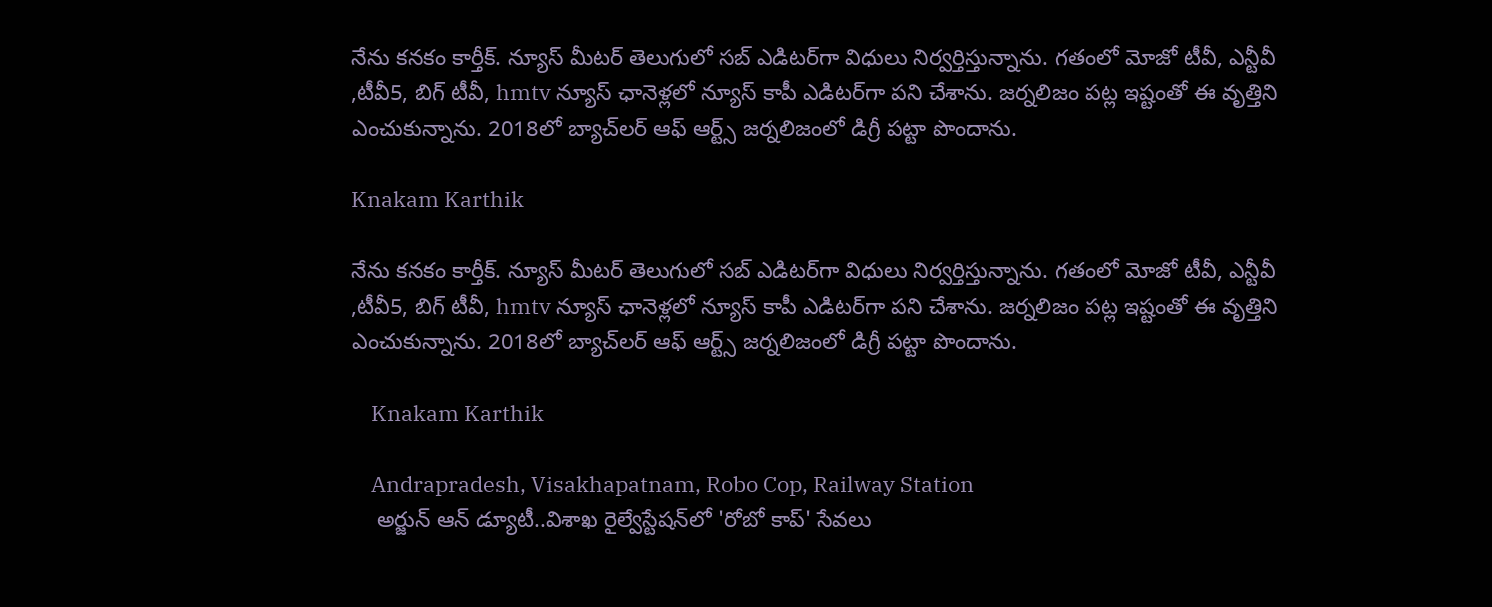నేను కనకం కార్తీక్. న్యూస్‌ మీటర్‌ తెలుగులో సబ్‌ ఎడిటర్‌గా విధులు నిర్వర్తిస్తున్నాను. గతంలో మోజో టీవీ, ఎన్టీవీ ,టీవీ5, బిగ్ టీవీ, hmtv న్యూస్‌ ఛానెళ్లలో న్యూస్‌ కాపీ ఎడిటర్‌గా పని చేశాను. జర్నలిజం పట్ల ఇష్టంతో ఈ వృత్తిని ఎంచుకున్నాను. 2018లో బ్యాచ్‌లర్‌ ఆఫ్‌ ఆర్ట్స్‌ జర్నలిజంలో డిగ్రీ పట్టా పొందాను.

Knakam Karthik

నేను కనకం కార్తీక్. న్యూస్‌ మీటర్‌ తెలుగులో సబ్‌ ఎడిటర్‌గా విధులు నిర్వర్తిస్తున్నాను. గతంలో మోజో టీవీ, ఎన్టీవీ ,టీవీ5, బిగ్ టీవీ, hmtv న్యూస్‌ ఛానెళ్లలో న్యూస్‌ కాపీ ఎడిటర్‌గా పని చేశాను. జర్నలిజం పట్ల ఇష్టంతో ఈ వృత్తిని ఎంచుకున్నాను. 2018లో బ్యాచ్‌లర్‌ ఆఫ్‌ ఆర్ట్స్‌ జర్నలిజంలో డిగ్రీ పట్టా పొందాను.

    Knakam Karthik

    Andrapradesh, Visakhapatnam, Robo Cop, Railway Station
    అర్జున్ ఆన్ డ్యూటీ..విశాఖ రైల్వేస్టేషన్‌లో 'రోబో కాప్' సేవలు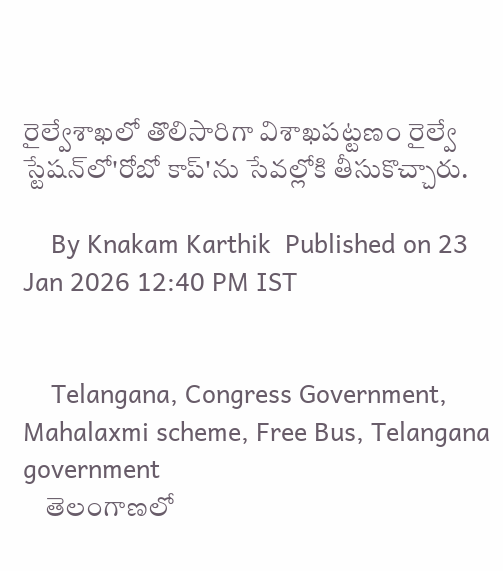రైల్వేశాఖలో తొలిసారిగా విశాఖపట్టణం రైల్వే స్టేషన్‌లో'రోబో కాప్‌'ను సేవల్లోకి తీసుకొచ్చారు.

    By Knakam Karthik  Published on 23 Jan 2026 12:40 PM IST


    Telangana, Congress Government,  Mahalaxmi scheme, Free Bus, Telangana government
    తెలంగాణలో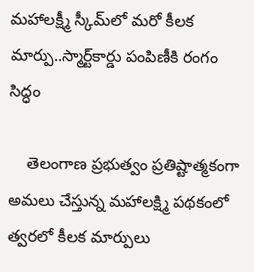మహాలక్ష్మీ స్కీమ్‌లో మరో కీలక మార్పు..స్మార్ట్‌కార్డు పంపిణీకి రంగం సిద్ధం

    తెలంగాణ ప్రభుత్వం ప్రతిష్టాత్మకంగా అమలు చేస్తున్న మహాలక్ష్మి పథకంలో త్వరలో కీలక మార్పులు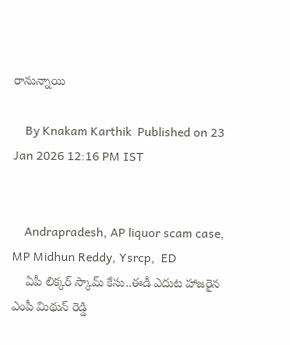రానున్నాయి

    By Knakam Karthik  Published on 23 Jan 2026 12:16 PM IST


    Andrapradesh, AP liquor scam case, MP Midhun Reddy, Ysrcp,  ED
    ఏపీ లిక్కర్ స్కామ్ కేసు..ఈడీ ఎదుట హాజరైన ఎంపీ మిథున్ రెడ్డి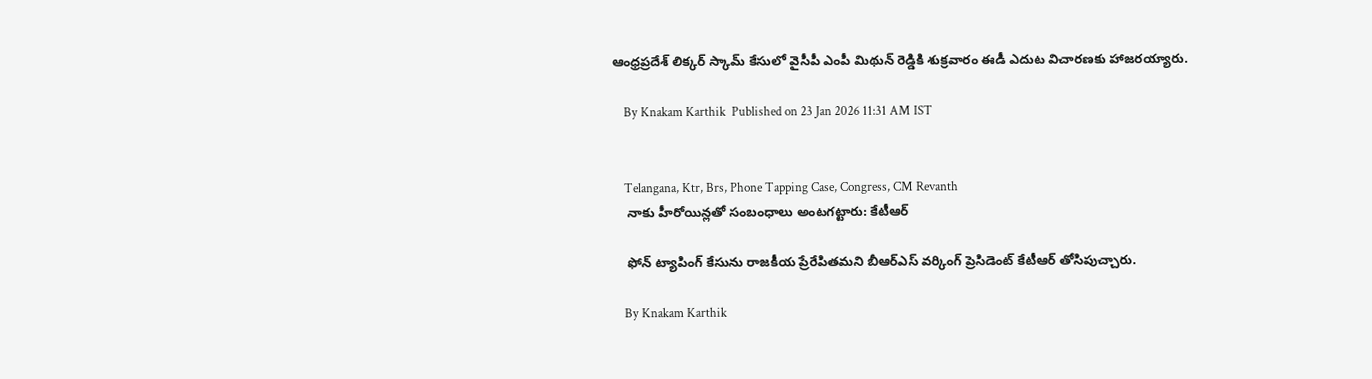ఆంధ్రప్రదేశ్ లిక్కర్ స్కామ్ కేసులో వైసీపీ ఎంపీ మిథున్ రెడ్డికి శుక్రవారం ఈడీ ఎదుట విచారణకు హాజరయ్యారు.

    By Knakam Karthik  Published on 23 Jan 2026 11:31 AM IST


    Telangana, Ktr, Brs, Phone Tapping Case, Congress, CM Revanth
    నాకు హీరోయిన్లతో సంబంధాలు అంటగట్టారు: కేటీఆర్

    ఫోన్ ట్యాపింగ్ కేసును రాజకీయ ప్రేరేపితమని బీఆర్ఎస్ వర్కింగ్ ప్రెసిడెంట్ కేటీఆర్ తోసిపుచ్చారు.

    By Knakam Karthik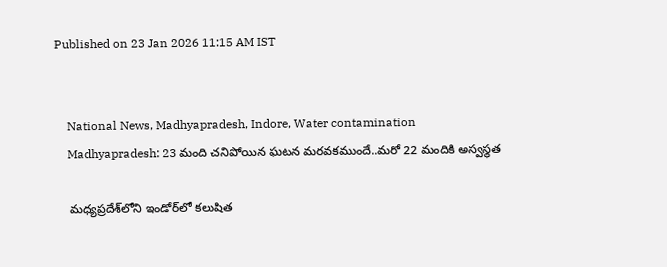Published on 23 Jan 2026 11:15 AM IST


    National News, Madhyapradesh, Indore, Water contamination
    Madhyapradesh: 23 మంది చనిపోయిన ఘటన మరవకముందే..మరో 22 మందికి అస్వస్థత

    మధ్యప్రదేశ్‌లోని ఇండోర్‌లో కలుషిత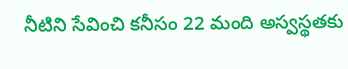నీటిని సేవించి కనీసం 22 మంది అస్వస్థతకు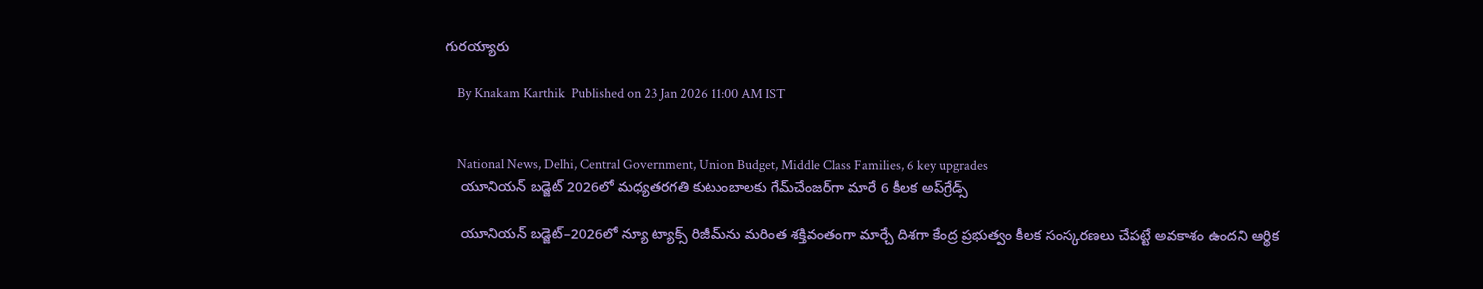గురయ్యారు

    By Knakam Karthik  Published on 23 Jan 2026 11:00 AM IST


    National News, Delhi, Central Government, Union Budget, Middle Class Families, 6 key upgrades
    యూనియన్ బడ్జెట్ 2026లో మధ్యతరగతి కుటుంబాలకు గేమ్‌చేంజర్‌గా మారే 6 కీలక అప్‌గ్రేడ్స్

    యూనియన్ బడ్జెట్‌–2026లో న్యూ ట్యాక్స్ రిజీమ్‌ను మరింత శక్తివంతంగా మార్చే దిశగా కేంద్ర ప్రభుత్వం కీలక సంస్కరణలు చేపట్టే అవకాశం ఉందని ఆర్థిక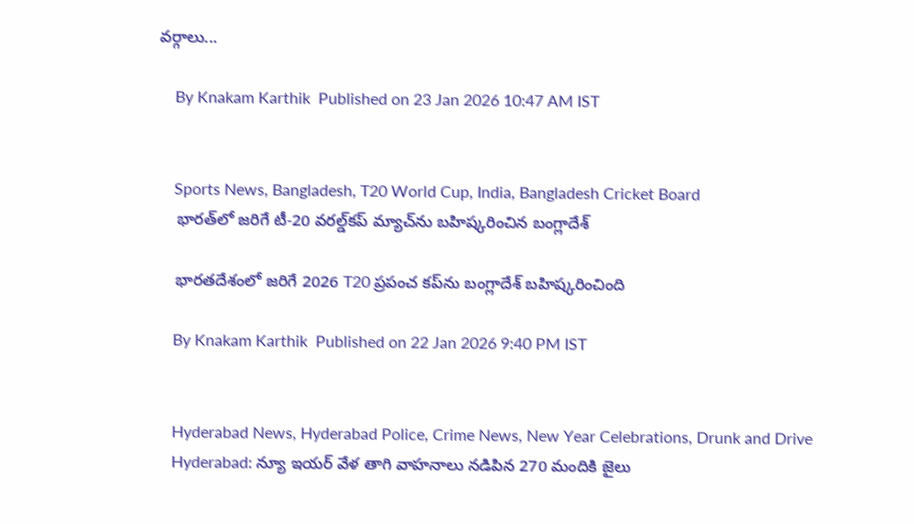వర్గాలు...

    By Knakam Karthik  Published on 23 Jan 2026 10:47 AM IST


    Sports News, Bangladesh, T20 World Cup, India, Bangladesh Cricket Board
    భారత్‌లో జరిగే టీ-20 వరల్డ్‌కప్ మ్యాచ్‌ను బహిష్కరించిన బంగ్లాదేశ్

    భారతదేశంలో జరిగే 2026 T20 ప్రపంచ కప్‌ను బంగ్లాదేశ్ బహిష్కరించింది

    By Knakam Karthik  Published on 22 Jan 2026 9:40 PM IST


    Hyderabad News, Hyderabad Police, Crime News, New Year Celebrations, Drunk and Drive
    Hyderabad: న్యూ ఇయర్‌ వేళ తాగి వాహనాలు నడిపిన 270 మందికి జైలు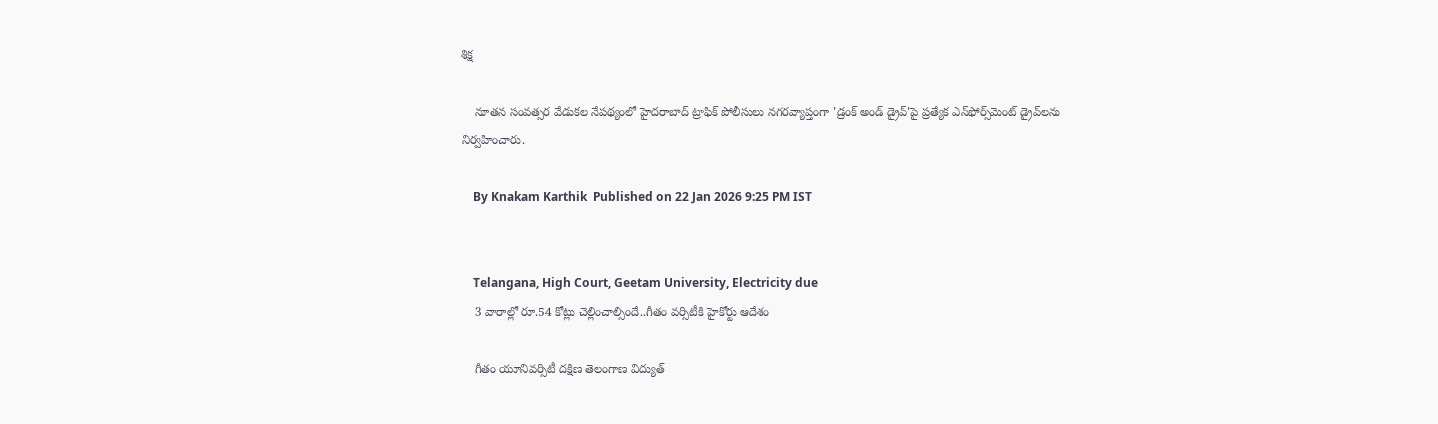శిక్ష

    నూతన సంవత్సర వేడుకల నేపథ్యంలో హైదరాబాద్ ట్రాఫిక్ పోలీసులు నగరవ్యాప్తంగా 'డ్రంక్ అండ్ డ్రైవ్'పై ప్రత్యేక ఎన్‌ఫోర్స్‌మెంట్ డ్రైవ్‌లను నిర్వహించారు.

    By Knakam Karthik  Published on 22 Jan 2026 9:25 PM IST


    Telangana, High Court, Geetam University, Electricity due
    3 వారాల్లో రూ.54 కోట్లు చెల్లించాల్సిందే..గీతం వర్సిటీకి హైకోర్టు ఆదేశం

    గీతం యూనివర్సిటీ దక్షిణ తెలంగాణ విద్యుత్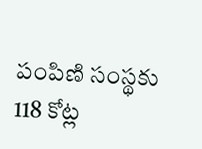పంపిణి సంస్థకు 118 కోట్ల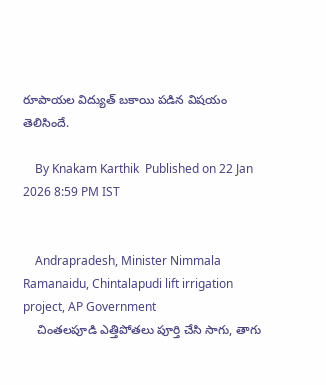రూపాయల విద్యుత్ బకాయి పడిన విషయం తెలిసిందే.

    By Knakam Karthik  Published on 22 Jan 2026 8:59 PM IST


    Andrapradesh, Minister Nimmala Ramanaidu, Chintalapudi lift irrigation project, AP Government
    చింతలపూడి ఎత్తిపోతలు పూర్తి చేసి సాగు, తాగు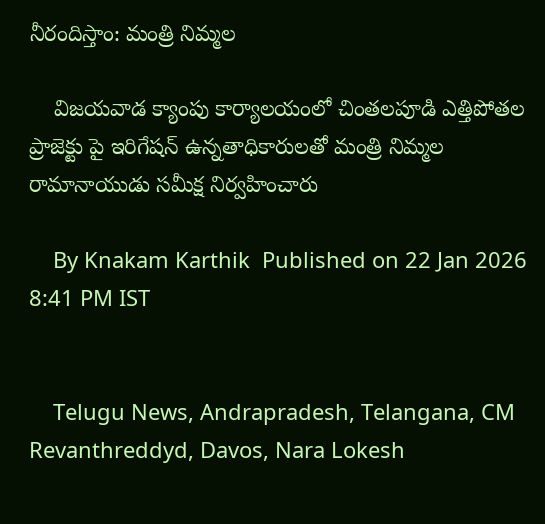నీరందిస్తాం: మంత్రి నిమ్మల

    విజయవాడ క్యాంపు కార్యాలయంలో చింతలపూడి ఎత్తిపోతల ప్రాజెక్టు పై ఇరిగేషన్ ఉన్నతాధికారులతో మంత్రి నిమ్మల రామానాయుడు సమీక్ష నిర్వహించారు

    By Knakam Karthik  Published on 22 Jan 2026 8:41 PM IST


    Telugu News, Andrapradesh, Telangana, CM Revanthreddyd, Davos, Nara Lokesh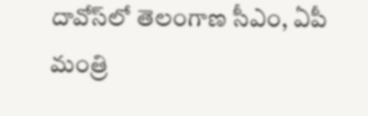దావోస్‌లో తెలంగాణ సీఎం, ఏపీ మంత్రి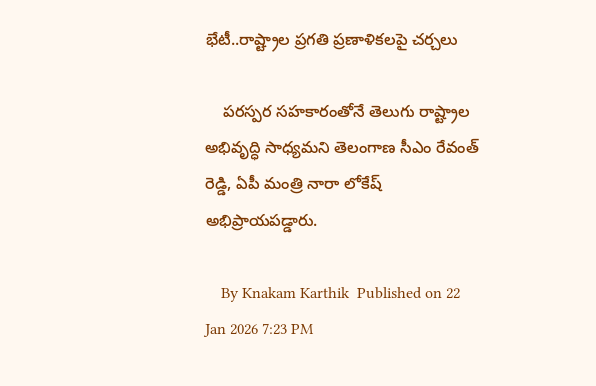భేటీ..రాష్ట్రాల ప్రగతి ప్రణాళికలపై చర్చలు

    పరస్పర సహకారంతోనే తెలుగు రాష్ట్రాల అభివృద్ధి సాధ్యమని తెలంగాణ సీఎం రేవంత్ రెడ్డి, ఏపీ మంత్రి నారా లోకేష్ అభిప్రాయపడ్డారు.

    By Knakam Karthik  Published on 22 Jan 2026 7:23 PM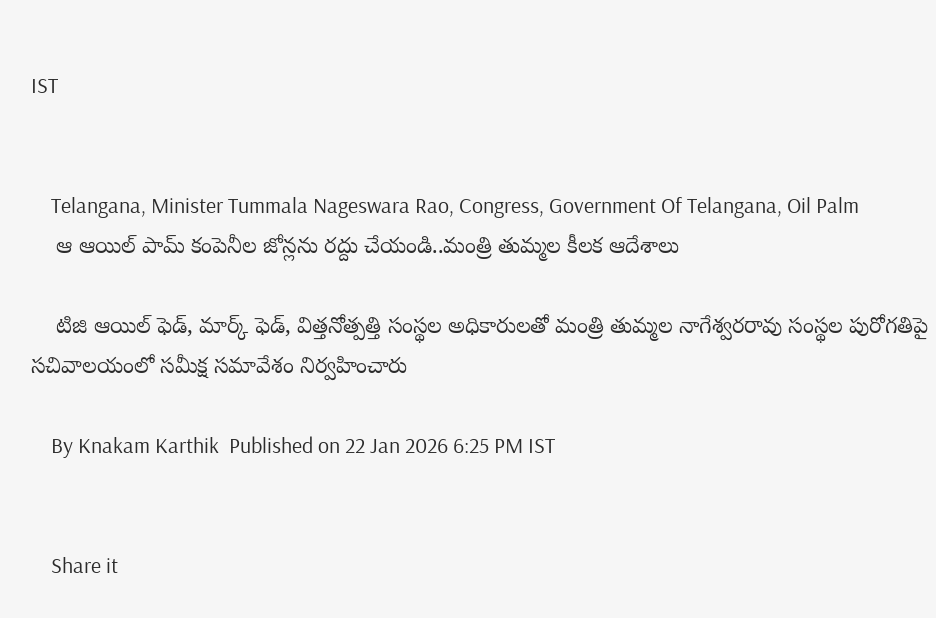IST


    Telangana, Minister Tummala Nageswara Rao, Congress, Government Of Telangana, Oil Palm
    ఆ ఆయిల్ పామ్ కంపెనీల జోన్లను రద్దు చేయండి..మంత్రి తుమ్మల కీలక ఆదేశాలు

    టిజి ఆయిల్ ఫెడ్, మార్క్ ఫెడ్, విత్తనోత్పత్తి సంస్థల అధికారులతో మంత్రి తుమ్మల నాగేశ్వరరావు సంస్థల పురోగతిపై సచివాలయంలో సమీక్ష సమావేశం నిర్వహించారు

    By Knakam Karthik  Published on 22 Jan 2026 6:25 PM IST


    Share it